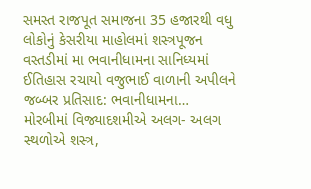સમસ્ત રાજપૂત સમાજના 35 હજારથી વધુ લોકોનું કેસરીયા માહોલમાં શસ્ત્રપૂજન
વસ્તડીમાં મા ભવાનીધામના સાનિધ્યમાં ઈતિહાસ રચાયો વજુભાઈ વાળાની અપીલને જબ્બર પ્રતિસાદ: ભવાનીધામના…
મોરબીમાં વિજ્યાદશમીએ અલગ- અલગ સ્થળોએ શસ્ત્ર,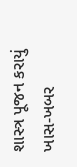શાસ્ત્ર પૂજન કરાયું
ખાસ-ખબર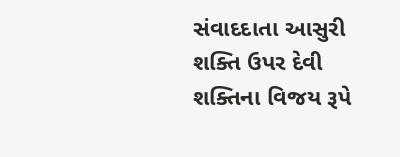સંવાદદાતા આસુરી શક્તિ ઉપર દેવી શક્તિના વિજય રૂપે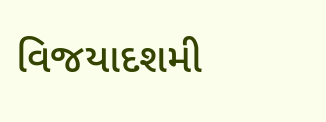વિજયાદશમી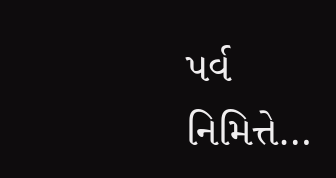પર્વ નિમિત્તે…